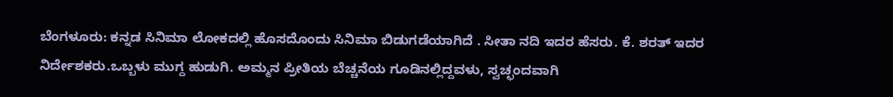ಬೆಂಗಳೂರು: ಕನ್ನಡ ಸಿನಿಮಾ ಲೋಕದಲ್ಲಿ ಹೊಸದೊಂದು ಸಿನಿಮಾ ಬಿಡುಗಡೆಯಾಗಿದೆ . ಸೀತಾ ನದಿ ಇದರ ಹೆಸರು. ಕೆ. ಶರತ್ ಇದರ ನಿರ್ದೇಶಕರು.ಒಬ್ಬಳು ಮುಗ್ದ ಹುಡುಗಿ. ಅಮ್ಮನ ಪ್ರೀತಿಯ ಬೆಚ್ಚನೆಯ ಗೂಡಿನಲ್ಲಿದ್ದವಳು, ಸ್ವಚ್ಛಂದವಾಗಿ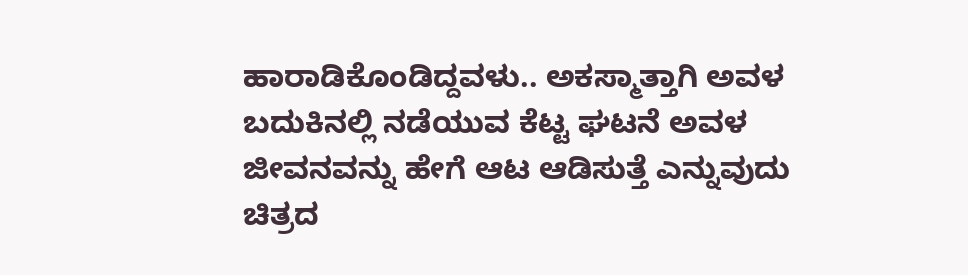ಹಾರಾಡಿಕೊಂಡಿದ್ದವಳು.. ಅಕಸ್ಮಾತ್ತಾಗಿ ಅವಳ ಬದುಕಿನಲ್ಲಿ ನಡೆಯುವ ಕೆಟ್ಟ ಘಟನೆ ಅವಳ ಜೀವನವನ್ನು ಹೇಗೆ ಆಟ ಆಡಿಸುತ್ತೆ ಎನ್ನುವುದು ಚಿತ್ರದ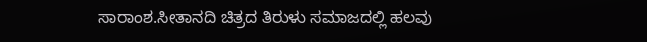ಸಾರಾಂಶ.ಸೀತಾನದಿ ಚಿತ್ರದ ತಿರುಳು ಸಮಾಜದಲ್ಲಿ ಹಲವು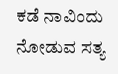ಕಡೆ ನಾವಿಂದು ನೋಡುವ ಸತ್ಯ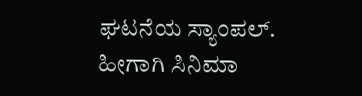ಘಟನೆಯ ಸ್ಯಾಂಪಲ್. ಹೀಗಾಗಿ ಸಿನಿಮಾ